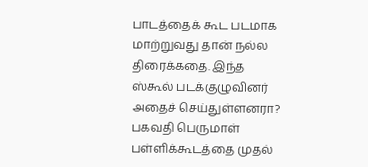பாடத்தைக் கூட படமாக மாற்றுவது தான் நல்ல திரைக்கதை. இந்த ஸ்கூல் படக்குழுவினர் அதைச் செய்துள்ளனரா?
பகவதி பெருமாள் பள்ளிக்கூடத்தை முதல்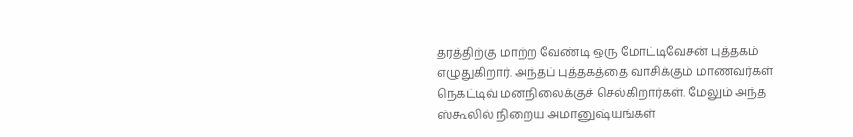தரத்திற்கு மாற்ற வேண்டி ஒரு மோட்டிவேசன் புத்தகம் எழுதுகிறார். அந்தப் புத்தகத்தை வாசிக்கும் மாணவர்கள் நெகட்டிவ் மனநிலைக்குச் செல்கிறார்கள். மேலும் அந்த ஸ்கூலில் நிறைய அமானுஷ்யங்கள்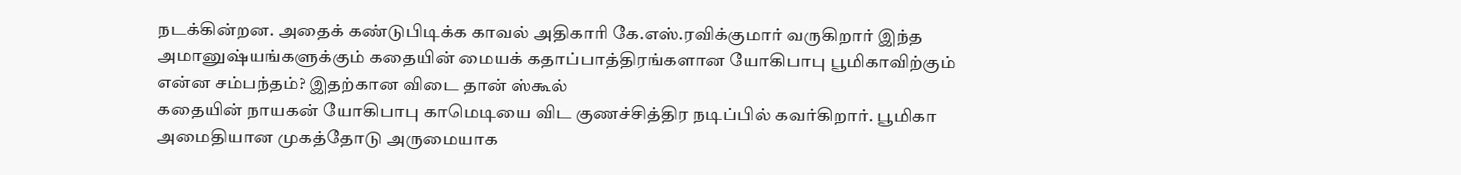நடக்கின்றன. அதைக் கண்டுபிடிக்க காவல் அதிகாரி கே.எஸ்.ரவிக்குமார் வருகிறார் இந்த அமானுஷ்யங்களுக்கும் கதையின் மையக் கதாப்பாத்திரங்களான யோகிபாபு பூமிகாவிற்கும் என்ன சம்பந்தம்? இதற்கான விடை தான் ஸ்கூல்
கதையின் நாயகன் யோகிபாபு காமெடியை விட குணச்சித்திர நடிப்பில் கவர்கிறார். பூமிகா அமைதியான முகத்தோடு அருமையாக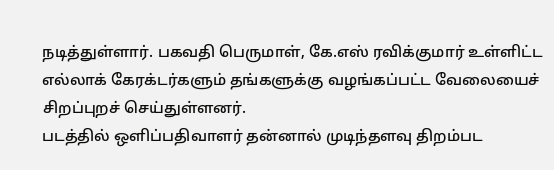நடித்துள்ளார். பகவதி பெருமாள், கே.எஸ் ரவிக்குமார் உள்ளிட்ட எல்லாக் கேரக்டர்களும் தங்களுக்கு வழங்கப்பட்ட வேலையைச் சிறப்புறச் செய்துள்ளனர்.
படத்தில் ஒளிப்பதிவாளர் தன்னால் முடிந்தளவு திறம்பட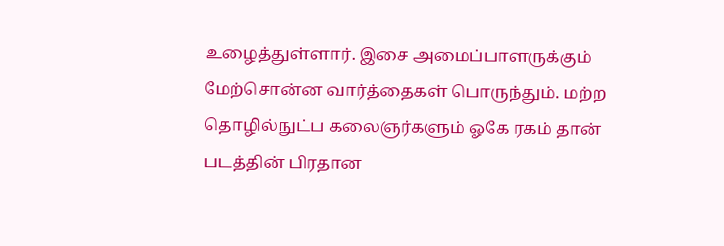உழைத்துள்ளார். இசை அமைப்பாளருக்கும் மேற்சொன்ன வார்த்தைகள் பொருந்தும். மற்ற தொழில்நுட்ப கலைஞர்களும் ஓகே ரகம் தான்
படத்தின் பிரதான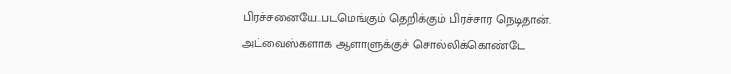பிரச்சனையே..படமெங்கும் தெறிக்கும் பிரச்சார நெடிதான். அட்வைஸ்களாக ஆளாளுக்குச் சொல்லிக்கொண்டே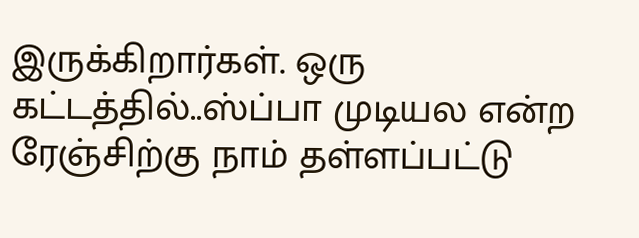இருக்கிறார்கள். ஒரு கட்டத்தில்..ஸ்ப்பா முடியல என்ற ரேஞ்சிற்கு நாம் தள்ளப்பட்டு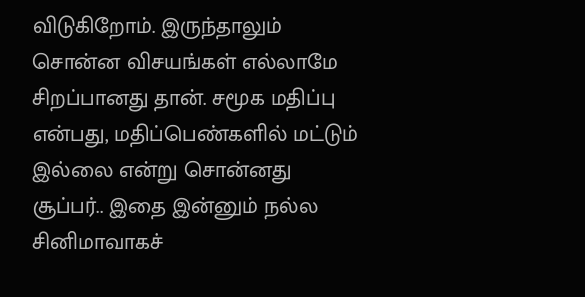விடுகிறோம். இருந்தாலும் சொன்ன விசயங்கள் எல்லாமே சிறப்பானது தான். சமூக மதிப்பு என்பது, மதிப்பெண்களில் மட்டும் இல்லை என்று சொன்னது சூப்பர்.. இதை இன்னும் நல்ல சினிமாவாகச்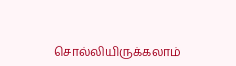சொல்லியிருக்கலாம்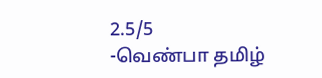2.5/5
-வெண்பா தமிழ்